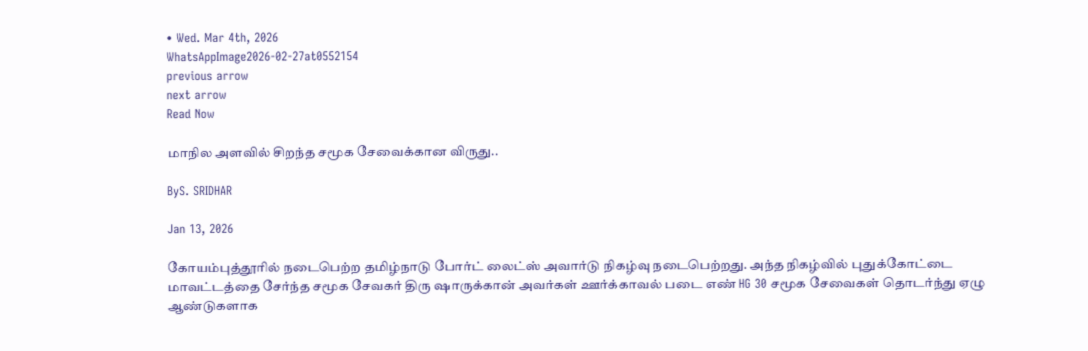• Wed. Mar 4th, 2026
WhatsAppImage2026-02-27at0552154
previous arrow
next arrow
Read Now

மாநில அளவில் சிறந்த சமூக சேவைக்கான விருது..

ByS. SRIDHAR

Jan 13, 2026

கோயம்புத்தூரில் நடைபெற்ற தமிழ்நாடு போர்ட் லைட்ஸ் அவார்டு நிகழ்வு நடைபெற்றது. அந்த நிகழ்வில் புதுக்கோட்டை மாவட்டத்தை சேர்ந்த சமூக சேவகர் திரு ஷாருக்கான் அவர்கள் ஊர்க்காவல் படை எண் HG 30 சமூக சேவைகள் தொடர்ந்து ஏழு ஆண்டுகளாக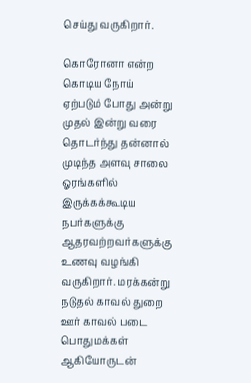செய்து வருகிறார்.

கொரோனா என்ற கொடிய நோய் ஏற்படும் போது அன்று முதல் இன்று வரை தொடர்ந்து தன்னால் முடிந்த அளவு சாலை ஓரங்களில் இருக்கக்கூடிய நபர்களுக்கு ஆதரவற்றவர்களுக்கு உணவு வழங்கி வருகிறார். மரக்கன்று நடுதல் காவல் துறை ஊர் காவல் படை பொதுமக்கள் ஆகியோருடன்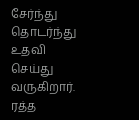சேர்ந்து தொடர்ந்து உதவி செய்து வருகிறார். ரத்த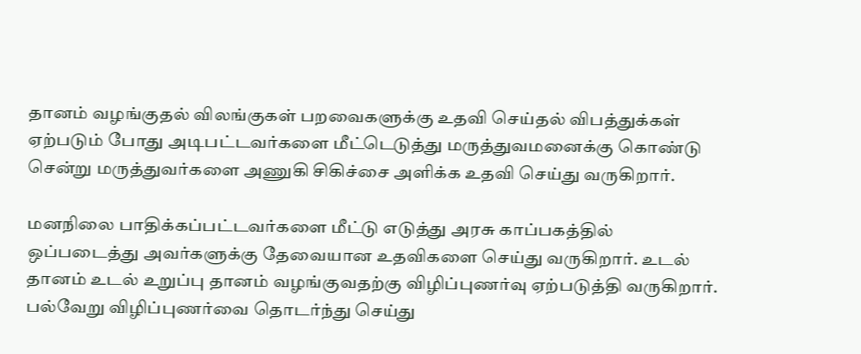தானம் வழங்குதல் விலங்குகள் பறவைகளுக்கு உதவி செய்தல் விபத்துக்கள் ஏற்படும் போது அடிபட்டவர்களை மீட்டெடுத்து மருத்துவமனைக்கு கொண்டு சென்று மருத்துவர்களை அணுகி சிகிச்சை அளிக்க உதவி செய்து வருகிறார்.

மனநிலை பாதிக்கப்பட்டவர்களை மீட்டு எடுத்து அரசு காப்பகத்தில் ஒப்படைத்து அவர்களுக்கு தேவையான உதவிகளை செய்து வருகிறார். உடல் தானம் உடல் உறுப்பு தானம் வழங்குவதற்கு விழிப்புணர்வு ஏற்படுத்தி வருகிறார். பல்வேறு விழிப்புணர்வை தொடர்ந்து செய்து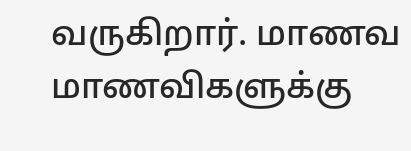வருகிறார். மாணவ மாணவிகளுக்கு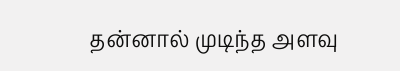தன்னால் முடிந்த அளவு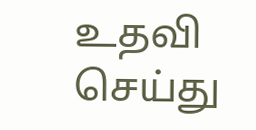உதவி செய்து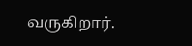வருகிறார்.